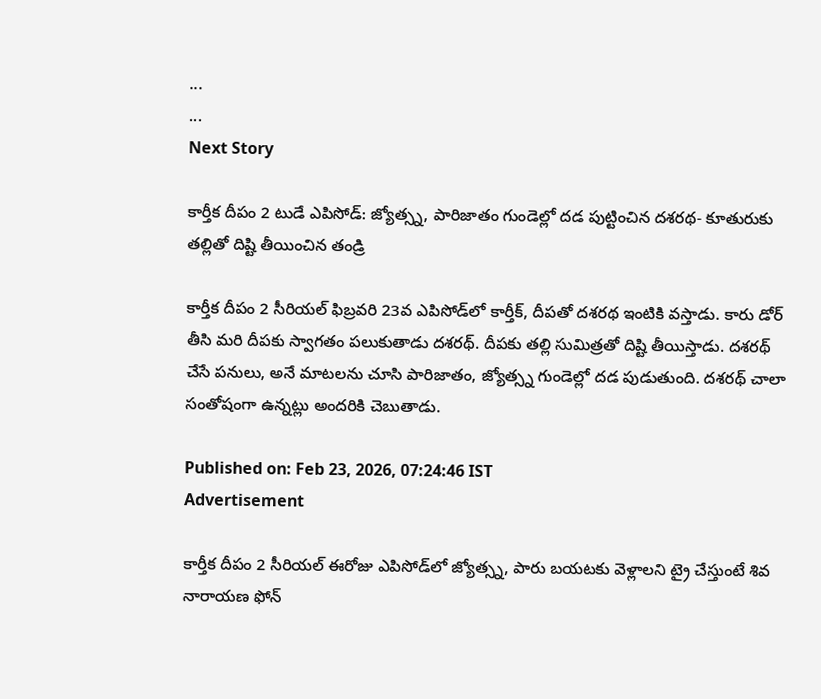...
...
Next Story

కార్తీక దీపం 2 టుడే ఎపిసోడ్: జ్యోత్స్న, పారిజాతం గుండెల్లో దడ పుట్టించిన దశరథ- కూతురుకు తల్లితో దిష్టి తీయించిన తండ్రి

కార్తీక దీపం 2 సీరియల్ ఫిబ్రవరి 23వ ఎపిసోడ్‌లో కార్తీక్, దీపతో దశరథ ఇంటికి వస్తాడు. కారు డోర్ తీసి మరి దీపకు స్వాగతం పలుకుతాడు దశరథ్. దీపకు తల్లి సుమిత్రతో దిష్టి తీయిస్తాడు. దశరథ్ చేసే పనులు, అనే మాటలను చూసి పారిజాతం, జ్యోత్స్న గుండెల్లో దడ పుడుతుంది. దశరథ్ చాలా సంతోషంగా ఉన్నట్లు అందరికి చెబుతాడు.

Published on: Feb 23, 2026, 07:24:46 IST
Advertisement

కార్తీక దీపం 2 సీరియల్‌ ఈరోజు ఎపిసోడ్‌లో జ్యోత్స్న, పారు బయటకు వెళ్లాలని ట్రై చేస్తుంటే శివ నారాయణ ఫోన్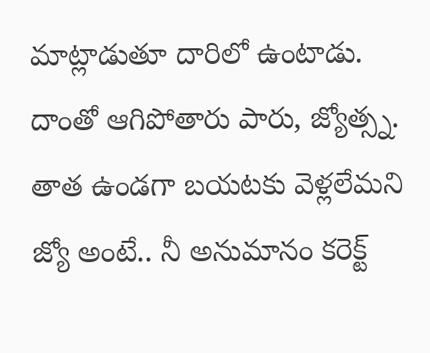మాట్లాడుతూ దారిలో ఉంటాడు. దాంతో ఆగిపోతారు పారు, జ్యోత్స్న. తాత ఉండగా బయటకు వెళ్లలేమని జ్యో అంటే.. నీ అనుమానం కరెక్ట్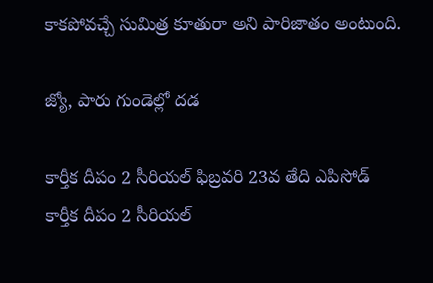కాకపోవచ్చే సుమిత్ర కూతురా అని పారిజాతం అంటుంది.

జ్యో, పారు గుండెల్లో దడ

కార్తీక దీపం 2 సీరియల్ ఫిబ్రవరి 23వ తేది ఎపిసోడ్
కార్తీక దీపం 2 సీరియల్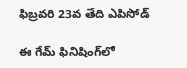ఫిబ్రవరి 23వ తేది ఎపిసోడ్

ఈ గేమ్ ఫినిషింగ్‌లో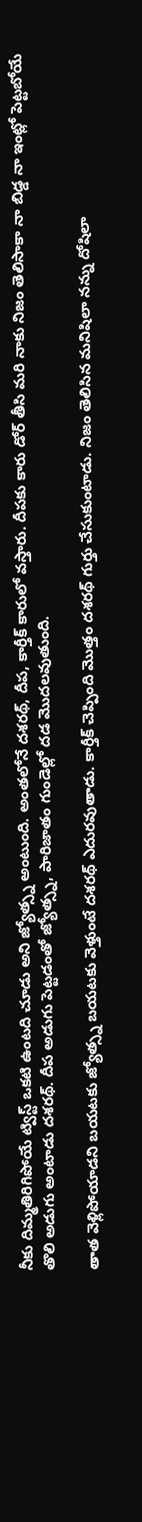నీకు దిమ్మతిరిగిపోయే ట్విస్ట్ ఒకటి ఉంటది చూడు అని జ్యోత్స్న అంటుంది. అంతలోనే దశరథ్, దీప, కార్తీక్ కారులో వస్తారు. దీపకు కారు డోర్ తీసి మరి నాకు నిజం తెలిసాకా నా బిడ్డ నా ఇంట్లో పెట్టబోయే తొలి అడుగు అంటాడు దశరథ్. దీప అడుగు పెట్టడంతో జ్యోత్స్న, పారిజాతం గుండెల్లో దడ మొదలవుతుంది.

తాత వెళ్లిపోయాడని బయటకు జ్యోత్స్న బయటకు వెళ్తుంటే దశరథ్ ఎదురవుతాడు. కార్తీక్ చెప్పింది మొత్తం దశరథ్ గుర్తు చేసుకుంటాడు. నిజం తెలిసిన మనిషిలా నన్ను దోషిలా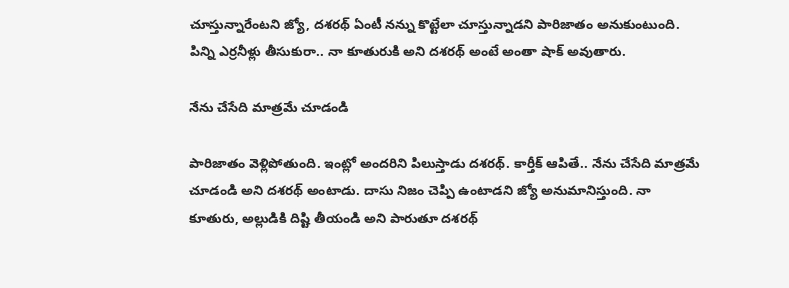చూస్తున్నారేంటని జ్యో, దశరథ్ ఏంటీ నన్ను కొట్టేలా చూస్తున్నాడని పారిజాతం అనుకుంటుంది. పిన్ని ఎర్రనీళ్లు తీసుకురా.. నా కూతురుకి అని దశరథ్ అంటే అంతా షాక్ అవుతారు.

నేను చేసేది మాత్రమే చూడండి

పారిజాతం వెళ్లిపోతుంది. ఇంట్లో అందరిని పిలుస్తాడు దశరథ్. కార్తీక్ ఆపితే.. నేను చేసేది మాత్రమే చూడండి అని దశరథ్ అంటాడు. దాసు నిజం చెప్పి ఉంటాడని జ్యో అనుమానిస్తుంది. నా కూతురు, అల్లుడికి దిష్టి తీయండి అని పారుతూ దశరథ్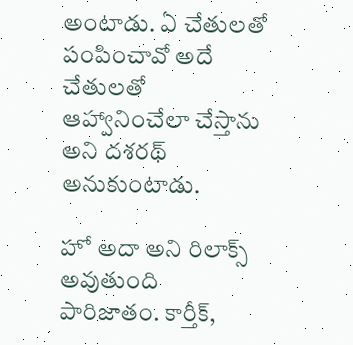అంటాడు. ఏ చేతులతో పంపించావో అదే చేతులతో ఆహ్వానించేలా చేస్తాను అని దశరథ్ అనుకుంటాడు.

హో అదా అని రిలాక్స్ అవుతుంది పారిజాతం. కార్తీక్,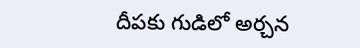దీపకు గుడిలో అర్చన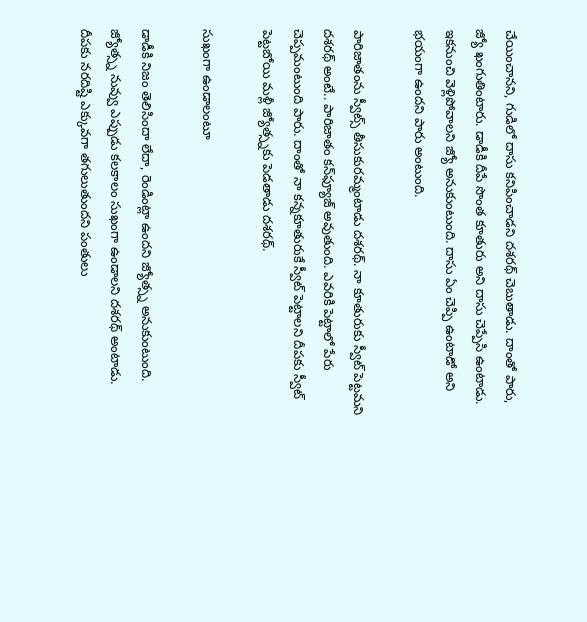చేయించానని, గుడిలో దాసు కనిపించాడని దశరథ్ చెబుతాడు. దాంతో పారు, జ్యో ఖంగుతింటారు. డాడీకి దీపే సొంత కూతురు అని దాసు చెప్పేసి ఉంటాడు. ఇకనుంచి వెళ్లిపోవాలని జ్యో అనుకుంటుంది. దాసు ఏం చెప్పి ఉంటాడో అని భయంగా ఉందని పారు అంటుంది.

పారిజాతంను స్వీట్స్ తీసుకురమ్మంటాడు దశరథ్. నా కూతురుకు స్వీట్ పెట్టమని దశరథ్ అంటే.. పారిజాతం కన్‌ఫ్యూజ్ అవుతుంది. ఎవరికి పెట్టాలో పేరు చెప్పమంటుంది పారు. దాంతో నా కన్నకూతురుకే స్వీట్ పెట్టాలని దీపకు స్వీట్ పెట్టబోయి మళ్లీ జ్యోత్స్నకు పెడతాడు దశరథ్.

సుఖంగా ఉండాలంటూ

డాడీకి నిజం తెలిసిందా లేదా, రెండింట్లా ఉందని జ్యోత్స్న అనుకుంటుంది. జ్యోత్స్న నువ్వు ఎప్పుడు కలకాలం సుఖంగా ఉండాలని దశరథ్ అంటాడు. దీపకు నరదిష్టి ఎక్కువగా తగులుతుందని పంతులు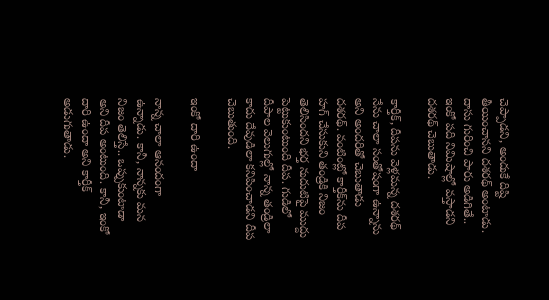చెప్పాడని, అందుకే దిష్టి తీయించానని దశరథ్ అంటాడు. దాసు గురించి పారు అడిగితే.. ఇంకో పది నిమిషాల్లో వస్తాడని దశరథ్ చెబుతాడు.

కార్తీక్, దీపను వెళ్లమన్న దశరథ్ నేను చాలా సంతోషంగా ఉన్నాను అని అందరితో చెబుతాడు దశరథ్. వంటింట్లో కార్తీక్‌ను దీప హగ్ చేసుకుని తండ్రికి నిజం తెలిసిందని భర్త నుదుటిపై ముద్దు పెట్టుకుంటుంది దీప. గుడిలో దీపాల వెలుగుల్లో నాన్న తండ్రిలా కాదు దేవుడిలా కనిపించాడని దీప చెబుతుంది.

ఇంకో దారి ఉందా

నాన్న చాలా ఆనందంగా ఉన్నాడు. కానీ, నాన్నకు మన నిజం తెలిస్తే.. ఒప్పుకుంటాడా అని దీప అంటుంది. కానీ, ఇంకో దారి ఉందా అని కార్తీక్ అడుగుతాడు.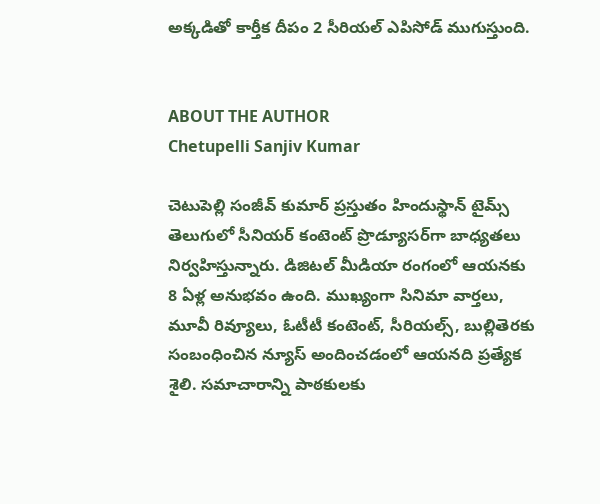అక్కడితో కార్తీక దీపం 2 సీరియల్ ఎపిసోడ్ ముగుస్తుంది.


ABOUT THE AUTHOR
Chetupelli Sanjiv Kumar

చెటుపెల్లి సంజీవ్ కుమార్ ప్రస్తుతం హిందుస్థాన్ టైమ్స్ తెలుగులో సీనియర్ కంటెంట్ ప్రొడ్యూసర్‌గా బాధ్యతలు నిర్వహిస్తున్నారు. డిజిటల్ మీడియా రంగంలో ఆయనకు 8 ఏళ్ల అనుభవం ఉంది. ముఖ్యంగా సినిమా వార్తలు, మూవీ రివ్యూలు, ఓటీటీ కంటెంట్, సీరియల్స్, బుల్లితెరకు సంబంధించిన న్యూస్ అందించడంలో ఆయనది ప్రత్యేక శైలి. సమాచారాన్ని పాఠకులకు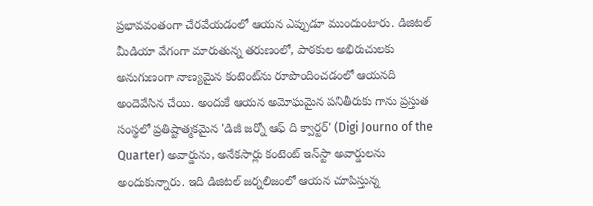ప్రభావవంతంగా చేరవేయడంలో ఆయన ఎప్పుడూ ముందుంటారు. డిజిటల్ మీడియా వేగంగా మారుతున్న తరుణంలో, పాఠకుల అభిరుచులకు అనుగుణంగా నాణ్యమైన కంటెంట్‌ను రూపొందించడంలో ఆయనది అందెవేసిన చేయి. అందుకే ఆయన అమోఘమైన పనితీరుకు గాను ప్రస్తుత సంస్థలో ప్రతిష్టాత్మకమైన 'డిజీ జర్నో ఆఫ్ ది క్వార్టర్' (Digi Journo of the Quarter) అవార్డును, అనేకసార్లు కంటెంట్ ఇన్‌స్టా అవార్డులను అందుకున్నారు. ఇది డిజిటల్ జర్నలిజంలో ఆయన చూపిస్తున్న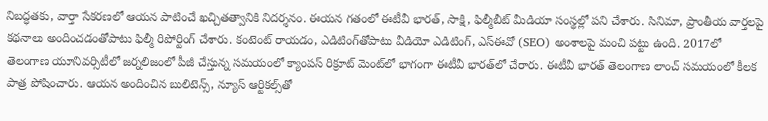నిబద్ధతకు, వార్తా సేకరణలో ఆయన పాటించే ఖచ్చితత్వానికి నిదర్శనం. ఈయన గతంలో ఈటీవీ భారత్, సాక్షి, ఫిల్మీబీట్ మీడియా సంస్థల్లో పని చేశారు. సినిమా, ప్రాంతీయ వార్తలపై కథనాలు అందించడంతోపాటు ఫిల్మీ రిపోర్టింగ్ చేశారు. కంటెంట్ రాయడం, ఎడిటింగ్‌తోపాటు వీడియో ఎడిటింగ్, ఎస్‌ఈవో (SEO) అంశాలపై మంచి పట్టు ఉంది. 2017లో తెలంగాణ యూనివర్సిటీలో జర్నలిజంలో పీజీ చేస్తున్న సమయంలో క్యాంపస్ రిక్రూట్ మెంట్‌లో భాగంగా ఈటీవీ భారత్‌లో చేరారు. ఈటీవీ భారత్ తెలంగాణ లాంచ్ సమయంలో కీలక పాత్ర పోషించారు. ఆయన అందించిన బులిటెన్స్, న్యూస్ ఆర్టికల్స్‌తో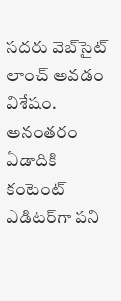సదరు వెబ్‌సైట్ లాంచ్ అవడం విశేషం. అనంతరం ఏడాదికి కంటెంట్ ఎడిటర్‌గా పని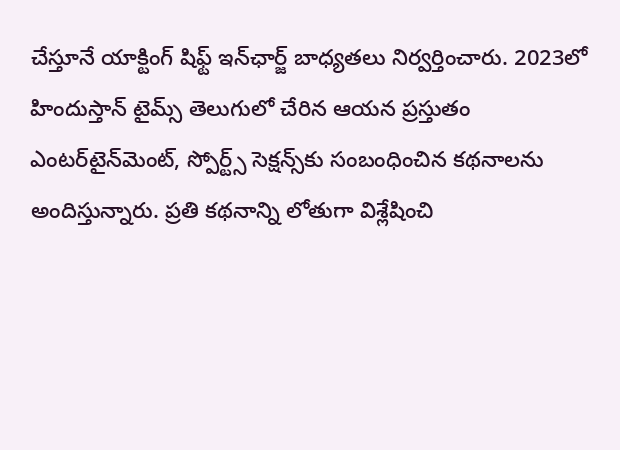చేస్తూనే యాక్టింగ్ షిఫ్ట్ ఇన్‌ఛార్జ్ బాధ్యతలు నిర్వర్తించారు. 2023లో హిందుస్తాన్ టైమ్స్ తెలుగులో చేరిన ఆయన ప్రస్తుతం ఎంటర్‌టైన్‌మెంట్, స్పోర్ట్స్ సెక్షన్స్‌కు సంబంధించిన కథనాలను అందిస్తున్నారు. ప్రతి కథనాన్ని లోతుగా విశ్లేషించి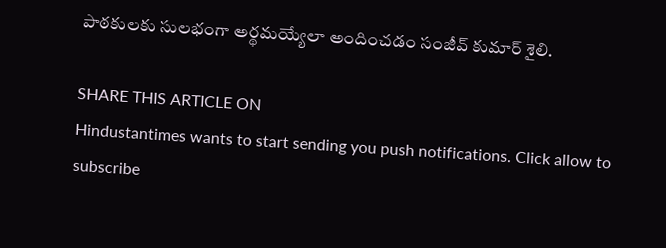పాఠకులకు సులభంగా అర్థమయ్యేలా అందించడం సంజీవ్ కుమార్ శైలి.

SHARE THIS ARTICLE ON
Hindustantimes wants to start sending you push notifications. Click allow to subscribe